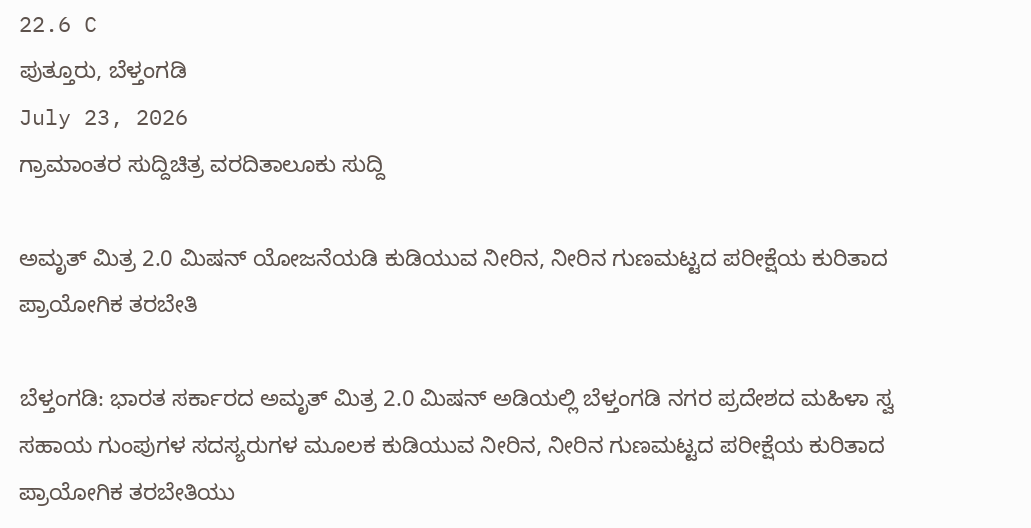22.6 C
ಪುತ್ತೂರು, ಬೆಳ್ತಂಗಡಿ
July 23, 2026
ಗ್ರಾಮಾಂತರ ಸುದ್ದಿಚಿತ್ರ ವರದಿತಾಲೂಕು ಸುದ್ದಿ

ಅಮೃತ್ ಮಿತ್ರ 2.0 ಮಿಷನ್ ಯೋಜನೆಯಡಿ ಕುಡಿಯುವ ನೀರಿನ, ನೀರಿನ ಗುಣಮಟ್ಟದ ಪರೀಕ್ಷೆಯ ಕುರಿತಾದ ಪ್ರಾಯೋಗಿಕ ತರಬೇತಿ

ಬೆಳ್ತಂಗಡಿ: ಭಾರತ ಸರ್ಕಾರದ ಅಮೃತ್ ಮಿತ್ರ 2.0 ಮಿಷನ್ ಅಡಿಯಲ್ಲಿ ಬೆಳ್ತಂಗಡಿ ನಗರ ಪ್ರದೇಶದ ಮಹಿಳಾ ಸ್ವ ಸಹಾಯ ಗುಂಪುಗಳ ಸದಸ್ಯರುಗಳ ಮೂಲಕ ಕುಡಿಯುವ ನೀರಿನ, ನೀರಿನ ಗುಣಮಟ್ಟದ ಪರೀಕ್ಷೆಯ ಕುರಿತಾದ ಪ್ರಾಯೋಗಿಕ ತರಬೇತಿಯು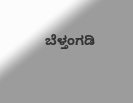ಬೆಳ್ತಂಗಡಿ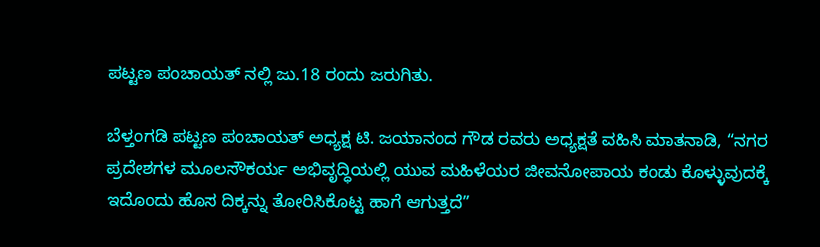ಪಟ್ಟಣ ಪಂಚಾಯತ್ ನಲ್ಲಿ‌ ಜು.18 ರಂದು ಜರುಗಿತು.

ಬೆಳ್ತಂಗಡಿ ಪಟ್ಟಣ ಪಂಚಾಯತ್ ಅಧ್ಯಕ್ಷ ಟಿ. ಜಯಾನಂದ ಗೌಡ ರವರು‌ ಅಧ್ಯಕ್ಷತೆ ವಹಿಸಿ ಮಾತನಾಡಿ, “ನಗರ ಪ್ರದೇಶಗಳ ಮೂಲಸೌಕರ್ಯ ಅಭಿವೃದ್ಧಿಯಲ್ಲಿ ಯುವ ಮಹಿಳೆಯರ ಜೀವನೋಪಾಯ ಕಂಡು ಕೊಳ್ಳುವುದಕ್ಕೆ ಇದೊಂದು ಹೊಸ ದಿಕ್ಕನ್ನು ತೋರಿಸಿಕೊಟ್ಟ ಹಾಗೆ ಆಗುತ್ತದೆ”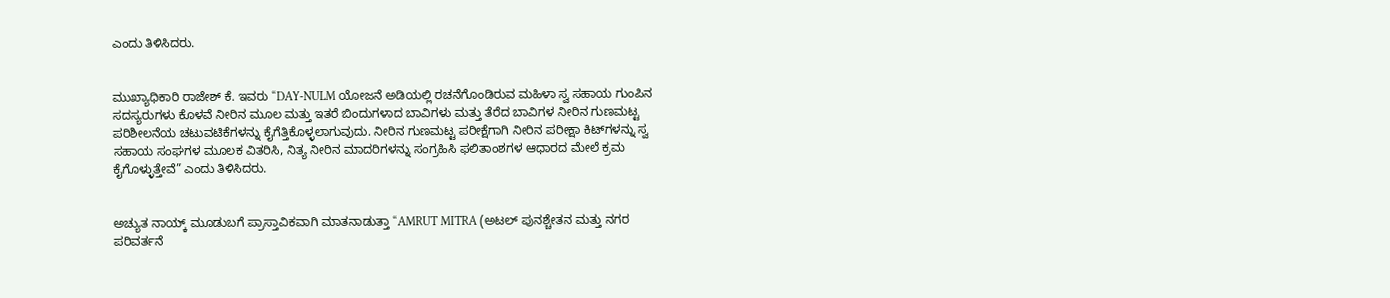ಎಂದು ತಿಳಿಸಿದರು.


ಮುಖ್ಯಾಧಿಕಾರಿ ರಾಜೇಶ್ ಕೆ. ಇವರು “DAY-NULM ಯೋಜನೆ ಅಡಿಯಲ್ಲಿ ರಚನೆಗೊಂಡಿರುವ ಮಹಿಳಾ ಸ್ವ ಸಹಾಯ ಗುಂಪಿನ ಸದಸ್ಯರುಗಳು ಕೊಳವೆ ನೀರಿನ ಮೂಲ ಮತ್ತು ಇತರೆ ಬಿಂದುಗಳಾದ ಬಾವಿಗಳು ಮತ್ತು ತೆರೆದ ಬಾವಿಗಳ ನೀರಿನ ಗುಣಮಟ್ಟ ಪರಿಶೀಲನೆಯ ಚಟುವಟಿಕೆಗಳನ್ನು ಕೈಗೆತ್ತಿಕೊಳ್ಳಲಾಗುವುದು. ನೀರಿನ ಗುಣಮಟ್ಟ ಪರೀಕ್ಷೆಗಾಗಿ ನೀರಿನ ಪರೀಕ್ಷಾ ಕಿಟ್‌ಗಳನ್ನು ಸ್ವ ಸಹಾಯ ಸಂಘಗಳ ಮೂಲಕ ವಿತರಿಸಿ, ನಿತ್ಯ ನೀರಿನ ಮಾದರಿಗಳನ್ನು ಸಂಗ್ರಹಿಸಿ ಫಲಿತಾಂಶಗಳ ಆಧಾರದ ಮೇಲೆ ಕ್ರಮ ಕೈಗೊಳ್ಳುತ್ತೇವೆ” ಎಂದು ತಿಳಿಸಿದರು.


ಅಚ್ಯುತ ನಾಯ್ಕ್ ಮೂಡುಬಗೆ ಪ್ರಾಸ್ತಾವಿಕವಾಗಿ ಮಾತನಾಡುತ್ತಾ “AMRUT MITRA (ಅಟಲ್ ಪುನಶ್ಚೇತನ ಮತ್ತು ನಗರ ಪರಿವರ್ತನೆ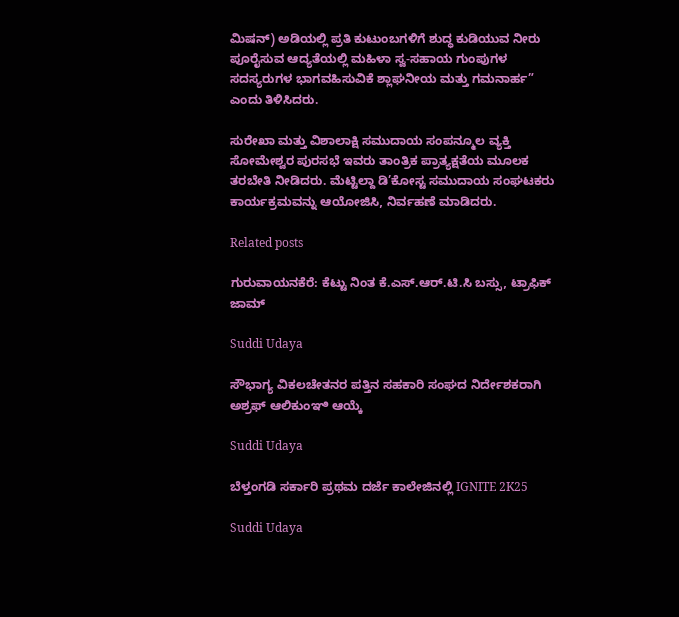ಮಿಷನ್) ಅಡಿಯಲ್ಲಿ ಪ್ರತಿ ಕುಟುಂಬಗಳಿಗೆ ಶುದ್ಧ ಕುಡಿಯುವ ನೀರು ಪೂರೈಸುವ ಆದ್ಯತೆಯಲ್ಲಿ ಮಹಿಳಾ ಸ್ವ-ಸಹಾಯ ಗುಂಪುಗಳ ಸದಸ್ಯರುಗಳ ಭಾಗವಹಿಸುವಿಕೆ ಶ್ಲಾಘನೀಯ ಮತ್ತು ಗಮನಾರ್ಹ” ಎಂದು ತಿಳಿಸಿದರು.

ಸುರೇಖಾ ಮತ್ತು ವಿಶಾಲಾಕ್ಷಿ ಸಮುದಾಯ ಸಂಪನ್ಮೂಲ ವ್ಯಕ್ತಿ ಸೋಮೇಶ್ವರ ಪುರಸಭೆ ಇವರು ತಾಂತ್ರಿಕ ಪ್ರಾತ್ಯಕ್ಷತೆಯ ಮೂಲಕ ತರಬೇತಿ ನೀಡಿದರು. ಮೆಟ್ಟಿಲ್ದಾ ಡಿ’ಕೋಸ್ಟ ಸಮುದಾಯ ಸಂಘಟಕರು ಕಾರ್ಯಕ್ರಮವನ್ನು ಆಯೋಜಿಸಿ, ನಿರ್ವಹಣೆ ಮಾಡಿದರು.

Related posts

ಗುರುವಾಯನಕೆರೆ: ಕೆಟ್ಟು ನಿಂತ ಕೆ.ಎಸ್.ಆರ್.ಟಿ.ಸಿ ಬಸ್ಸು, ಟ್ರಾಫಿಕ್ ಜಾಮ್

Suddi Udaya

ಸೌಭಾಗ್ಯ ವಿಕಲಚೇತನರ ಪತ್ತಿನ‌ ಸಹಕಾರಿ ಸಂಘದ ನಿರ್ದೇಶಕರಾಗಿ ಅಶ್ರಫ್ ಆಲಿಕುಂಞಿ ಆಯ್ಕೆ

Suddi Udaya

ಬೆಳ್ತಂಗಡಿ ಸರ್ಕಾರಿ ಪ್ರಥಮ ದರ್ಜೆ ಕಾಲೇಜಿನಲ್ಲಿ IGNITE 2K25

Suddi Udaya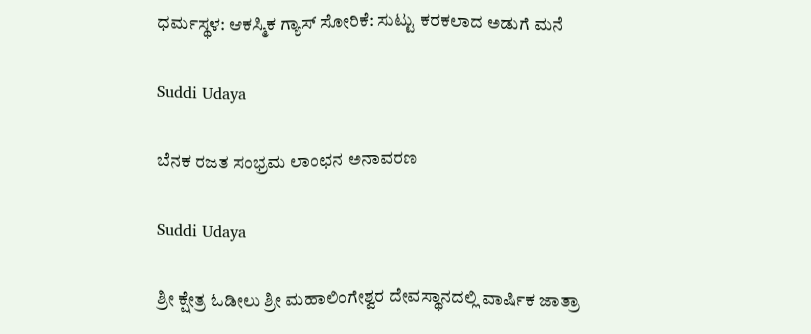ಧರ್ಮಸ್ಥಳ: ಆಕಸ್ಮಿಕ ಗ್ಯಾಸ್ ಸೋರಿಕೆ: ಸುಟ್ಟು ಕರಕಲಾದ ಅಡುಗೆ ಮನೆ

Suddi Udaya

ಬೆನಕ ರಜತ ಸಂಭ್ರಮ ಲಾಂಛನ ಅನಾವರಣ

Suddi Udaya

ಶ್ರೀ ಕ್ಷೇತ್ರ ಓಡೀಲು ಶ್ರೀ ಮಹಾಲಿಂಗೇಶ್ವರ ದೇವಸ್ಥಾನದಲ್ಲಿ ವಾರ್ಷಿಕ ಜಾತ್ರಾ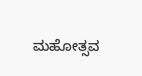ಮಹೋತ್ಸವ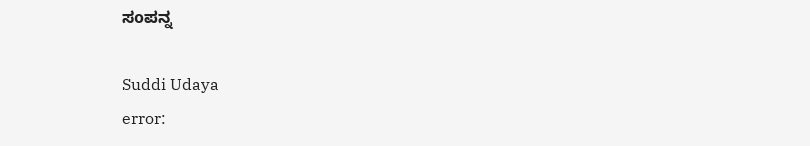ಸoಪನ್ನ

Suddi Udaya
error: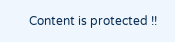Content is protected !!